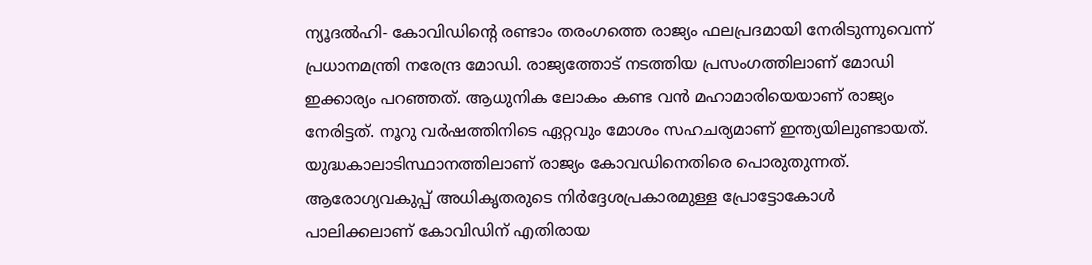ന്യൂദൽഹി- കോവിഡിന്റെ രണ്ടാം തരംഗത്തെ രാജ്യം ഫലപ്രദമായി നേരിടുന്നുവെന്ന് പ്രധാനമന്ത്രി നരേന്ദ്ര മോഡി. രാജ്യത്തോട് നടത്തിയ പ്രസംഗത്തിലാണ് മോഡി ഇക്കാര്യം പറഞ്ഞത്. ആധുനിക ലോകം കണ്ട വൻ മഹാമാരിയെയാണ് രാജ്യം നേരിട്ടത്. നൂറു വർഷത്തിനിടെ ഏറ്റവും മോശം സഹചര്യമാണ് ഇന്ത്യയിലുണ്ടായത്. യുദ്ധകാലാടിസ്ഥാനത്തിലാണ് രാജ്യം കോവഡിനെതിരെ പൊരുതുന്നത്. ആരോഗ്യവകുപ്പ് അധികൃതരുടെ നിർദ്ദേശപ്രകാരമുള്ള പ്രോട്ടോകോൾ പാലിക്കലാണ് കോവിഡിന് എതിരായ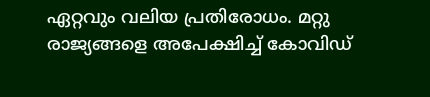ഏറ്റവും വലിയ പ്രതിരോധം. മറ്റു രാജ്യങ്ങളെ അപേക്ഷിച്ച് കോവിഡ്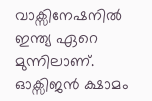വാക്സിനേഷനിൽ ഇന്ത്യ ഏറെ മുന്നിലാണ്. ഓക്സിജൻ ക്ഷാമം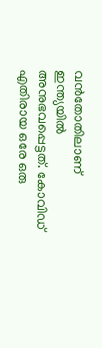വൻതോതിലാണ് ഇന്ത്യയിൽ അനുഭവപ്പെട്ടത്. കോവിഡ് എതിരായ ഒരേ ഒരു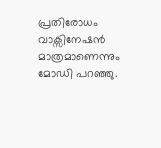പ്രതിരോധം വാക്സിനേഷൻ മാത്രമാണെന്നും മോഡി പറഞ്ഞു.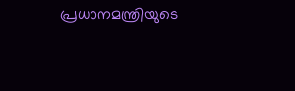പ്രധാനമന്ത്രിയുടെ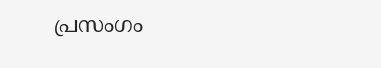പ്രസംഗം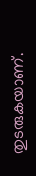തുടരുകയാണ്.